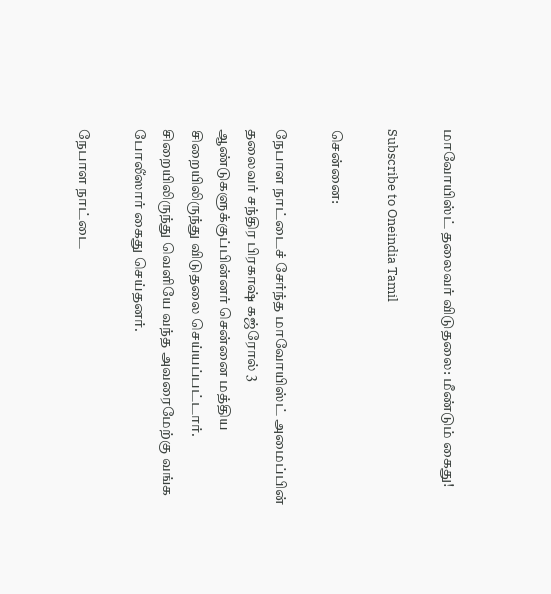மாவோயிஸ்ட் தலைவர் விடுதலை: மீண்டும் கைது!

Subscribe to Oneindia Tamil

சென்னை:

நேபாள நாட்டைச் சேர்ந்த மாவோயிஸ்ட் அமைப்பின் தலைவர் சந்திர பிரகாஷ் கஜ்ரோல் 3 ஆண்டுகளுக்குப்பின்னர் சென்னை மத்திய சிறையிலிருந்து விடுதலை செய்யப்பட்டார். சிறையிலிருந்து வெளியே வந்த அவரைமேற்கு வங்க போலீஸார் கைது செய்தனர்.

நேபாள நாட்டை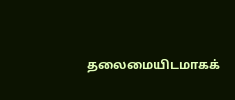தலைமையிடமாகக்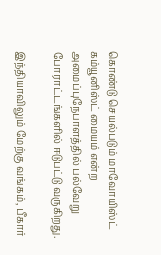கொண்டு செயல்படும் மாவோயிஸ்ட் கம்யூனிஸ்ட் மையம் என்ற அமைப்புநேபாளத்தில் பல்வேறு போராட்டங்களில் ஈடுபட்டு வருகிறது.

இந்தியாவிலும் மேற்கு வங்கம், பீகார்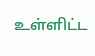உள்ளிட்ட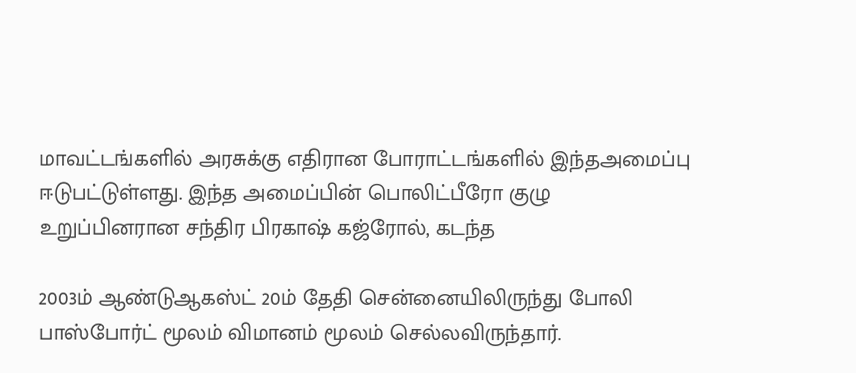மாவட்டங்களில் அரசுக்கு எதிரான போராட்டங்களில் இந்தஅமைப்பு ஈடுபட்டுள்ளது. இந்த அமைப்பின் பொலிட்பீரோ குழு உறுப்பினரான சந்திர பிரகாஷ் கஜ்ரோல், கடந்த

2003ம் ஆண்டுஆகஸ்ட் 20ம் தேதி சென்னையிலிருந்து போலி பாஸ்போர்ட் மூலம் விமானம் மூலம் செல்லவிருந்தார்.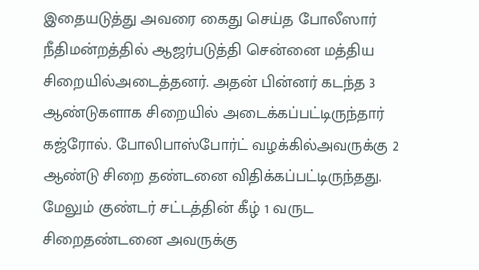இதையடுத்து அவரை கைது செய்த போலீஸார் நீதிமன்றத்தில் ஆஜர்படுத்தி சென்னை மத்திய சிறையில்அடைத்தனர். அதன் பின்னர் கடந்த 3 ஆண்டுகளாக சிறையில் அடைக்கப்பட்டிருந்தார் கஜ்ரோல். போலிபாஸ்போர்ட் வழக்கில்அவருக்கு 2 ஆண்டு சிறை தண்டனை விதிக்கப்பட்டிருந்தது. மேலும் குண்டர் சட்டத்தின் கீழ் 1 வருட சிறைதண்டனை அவருக்கு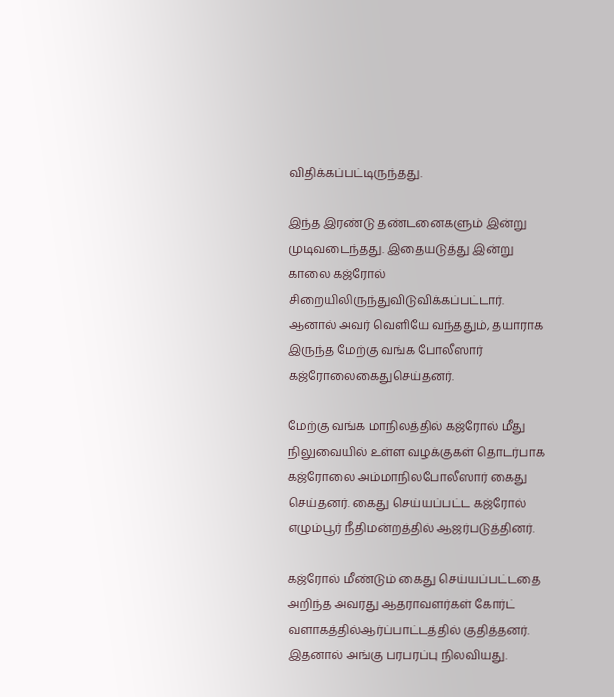விதிக்கப்பட்டிருந்தது.

இந்த இரண்டு தண்டனைகளும் இன்று முடிவடைந்தது. இதையடுத்து இன்று காலை கஜ்ரோல் சிறையிலிருந்துவிடுவிக்கப்பட்டார். ஆனால் அவர் வெளியே வந்ததும், தயாராக இருந்த மேற்கு வங்க போலீஸார் கஜ்ரோலைகைதுசெய்தனர்.

மேற்கு வங்க மாநிலத்தில் கஜ்ரோல் மீது நிலுவையில் உள்ள வழக்குகள் தொடர்பாக கஜ்ரோலை அம்மாநிலபோலீஸார் கைது செய்தனர். கைது செய்யப்பட்ட கஜ்ரோல் எழும்பூர் நீதிமன்றத்தில் ஆஜர்படுத்தினர்.

கஜ்ரோல் மீண்டும் கைது செய்யப்பட்டதை அறிந்த அவரது ஆதராவளர்கள் கோர்ட் வளாகத்தில்ஆர்ப்பாட்டத்தில் குதித்தனர். இதனால் அங்கு பரபரப்பு நிலவியது.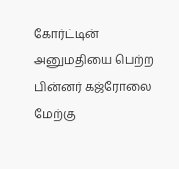கோர்ட்டின் அனுமதியை பெற்ற பின்னர் கஜ்ரோலை மேற்கு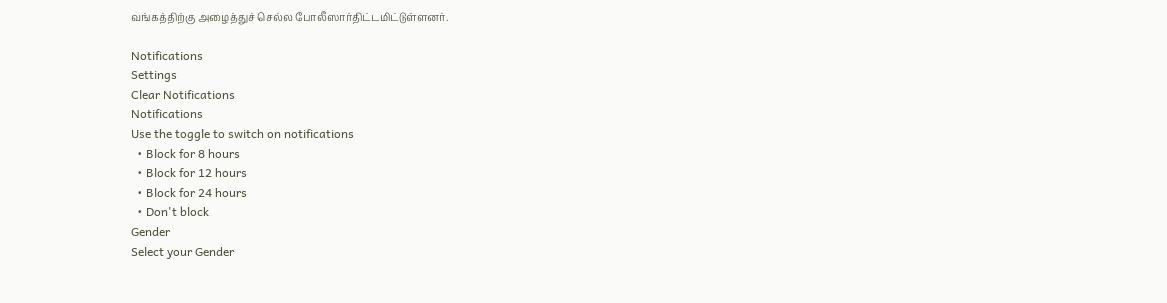வங்கத்திற்கு அழைத்துச் செல்ல போலீஸார்திட்டமிட்டுள்ளனர்.

Notifications
Settings
Clear Notifications
Notifications
Use the toggle to switch on notifications
  • Block for 8 hours
  • Block for 12 hours
  • Block for 24 hours
  • Don't block
Gender
Select your Gender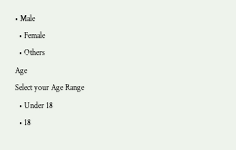• Male
  • Female
  • Others
Age
Select your Age Range
  • Under 18
  • 18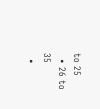to 25
  • 26 to 35
  •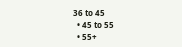36 to 45
  • 45 to 55
  • 55+